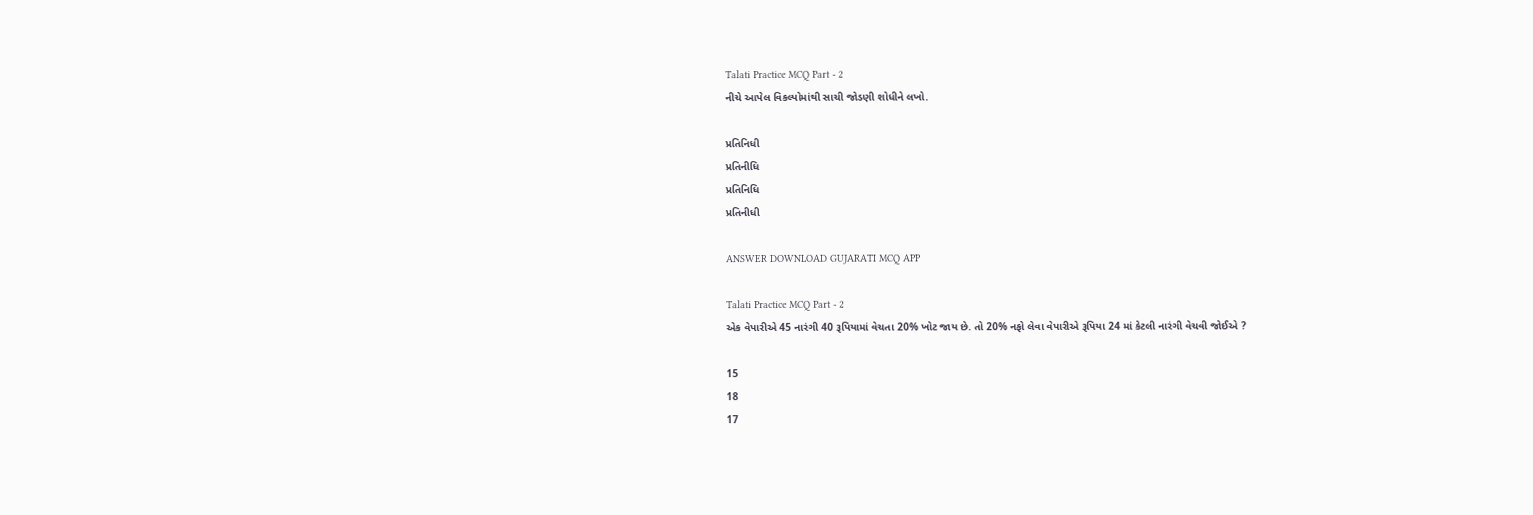Talati Practice MCQ Part - 2
નીચે આપેલ વિકલ્પોમાંથી સાચી જોડણી શોધીને લખો.

પ્રતિનિધી
પ્રતિનીધિ
પ્રતિનિધિ
પ્રતિનીધી

ANSWER DOWNLOAD GUJARATI MCQ APP

Talati Practice MCQ Part - 2
એક વેપારીએ 45 નારંગી 40 રૂપિયામાં વેચતા 20% ખોટ જાય છે. તો 20% નફો લેવા વેપારીએ રૂપિયા 24 માં કેટલી નારંગી વેચવી જોઈએ ?

15
18
17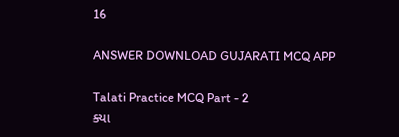16

ANSWER DOWNLOAD GUJARATI MCQ APP

Talati Practice MCQ Part - 2
ક્યા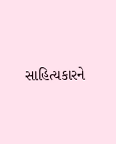સાહિત્યકારને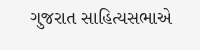ગુજરાત સાહિત્યસભાએ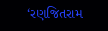‘રણજિતરામ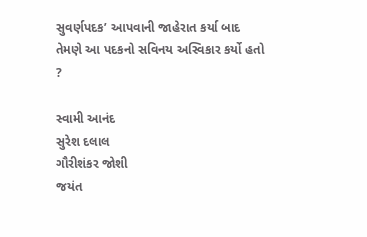સુવર્ણપદક’ આપવાની જાહેરાત કર્યા બાદ તેમણે આ પદકનો સવિનય અસ્વિકાર કર્યો હતો ?

સ્વામી આનંદ
સુરેશ દલાલ
ગૌરીશંકર જોશી
જયંત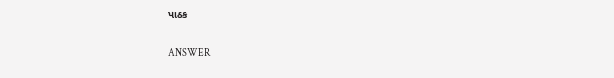પાઠક

ANSWER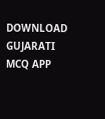DOWNLOAD GUJARATI MCQ APP